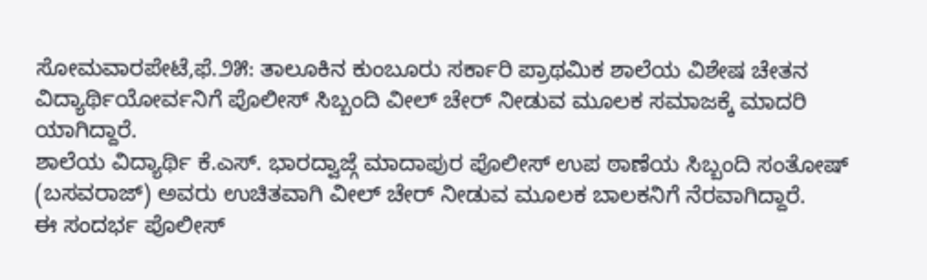ಸೋಮವಾರಪೇಟೆ,ಫೆ.೨೫: ತಾಲೂಕಿನ ಕುಂಬೂರು ಸರ್ಕಾರಿ ಪ್ರಾಥಮಿಕ ಶಾಲೆಯ ವಿಶೇಷ ಚೇತನ ವಿದ್ಯಾರ್ಥಿಯೋರ್ವನಿಗೆ ಪೊಲೀಸ್ ಸಿಬ್ಬಂದಿ ವೀಲ್ ಚೇರ್ ನೀಡುವ ಮೂಲಕ ಸಮಾಜಕ್ಕೆ ಮಾದರಿ ಯಾಗಿದ್ದಾರೆ.
ಶಾಲೆಯ ವಿದ್ಯಾರ್ಥಿ ಕೆ.ಎಸ್. ಭಾರದ್ವಾಜ್ಗೆ ಮಾದಾಪುರ ಪೊಲೀಸ್ ಉಪ ಠಾಣೆಯ ಸಿಬ್ಬಂದಿ ಸಂತೋಷ್ (ಬಸವರಾಜ್) ಅವರು ಉಚಿತವಾಗಿ ವೀಲ್ ಚೇರ್ ನೀಡುವ ಮೂಲಕ ಬಾಲಕನಿಗೆ ನೆರವಾಗಿದ್ದಾರೆ.
ಈ ಸಂದರ್ಭ ಪೊಲೀಸ್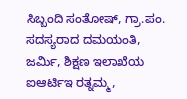ಸಿಬ್ಬಂದಿ ಸಂತೋಷ್, ಗ್ರಾ.ಪಂ. ಸದಸ್ಯರಾದ ದಮಯಂತಿ, ಜರ್ಮಿ, ಶಿಕ್ಷಣ ಇಲಾಖೆಯ ಐಆರ್ಟಿಇ ರತ್ನಮ್ಮ,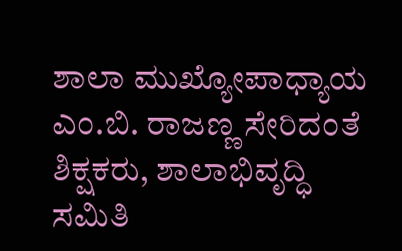ಶಾಲಾ ಮುಖ್ಯೋಪಾಧ್ಯಾಯ ಎಂ.ಬಿ. ರಾಜಣ್ಣ ಸೇರಿದಂತೆ ಶಿಕ್ಷಕರು, ಶಾಲಾಭಿವೃದ್ಧಿ ಸಮಿತಿ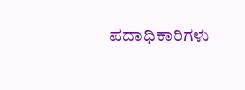ಪದಾಧಿಕಾರಿಗಳು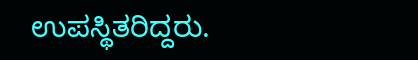ಉಪಸ್ಥಿತರಿದ್ದರು.